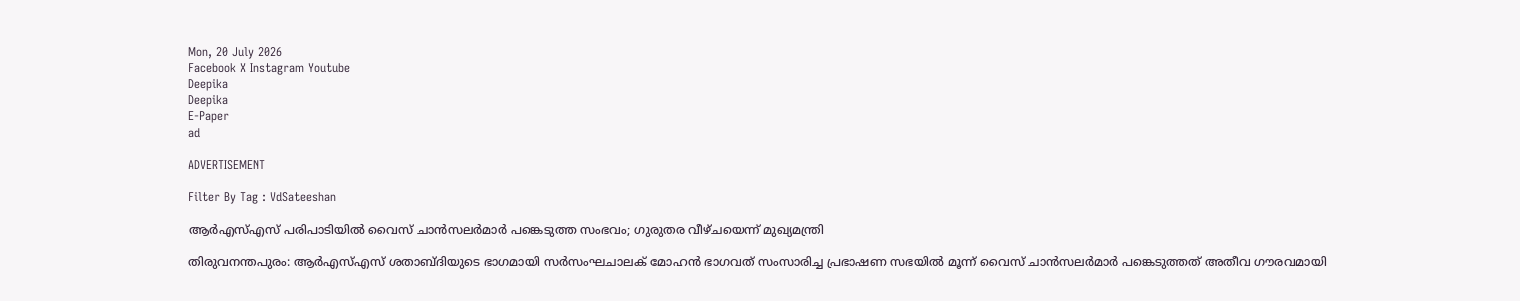Mon, 20 July 2026
Facebook X Instagram Youtube
Deepika
Deepika
E-Paper
ad

ADVERTISEMENT

Filter By Tag : VdSateeshan

ആർഎസ്എസ് പരിപാടിയിൽ വൈസ് ചാൻസലർമാർ പങ്കെടുത്ത സംഭവം; ഗുരുതര വീഴ്ചയെന്ന് മുഖ്യമന്ത്രി

തിരുവനന്തപുരം: ആർഎസ്എസ് ശതാബ്ദിയുടെ ഭാഗമായി സർസംഘചാലക് മോഹൻ ഭാഗവത് സംസാരിച്ച പ്രഭാഷണ സഭയിൽ മൂന്ന് വൈസ് ചാൻസലർമാർ പങ്കെടുത്തത് അതീവ ഗൗരവമായി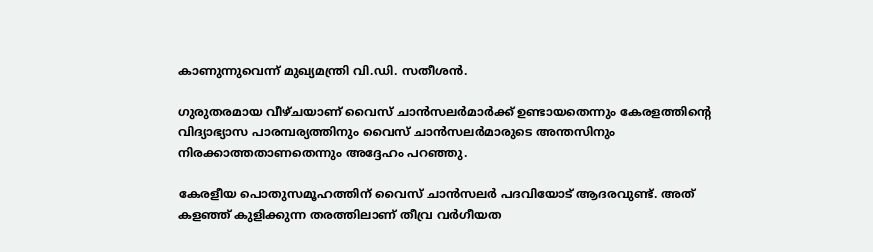കാണുന്നുവെന്ന് മുഖ്യമന്ത്രി വി.ഡി. സതീശൻ.

ഗുരുതരമായ വീഴ്ചയാണ് വൈസ് ചാൻസലർമാർക്ക് ഉണ്ടായതെന്നും കേരളത്തിന്‍റെ വിദ്യാഭ്യാസ പാരമ്പര്യത്തിനും വൈസ് ചാൻസലർമാരുടെ അന്തസിനും നിരക്കാത്തതാണതെന്നും അദ്ദേഹം പറഞ്ഞു.

കേരളീയ പൊതുസമൂഹത്തിന് വൈസ് ചാൻസലർ പദവിയോട് ആദരവുണ്ട്. അത് കളഞ്ഞ് കുളിക്കുന്ന തരത്തിലാണ് തീവ്ര വർഗീയത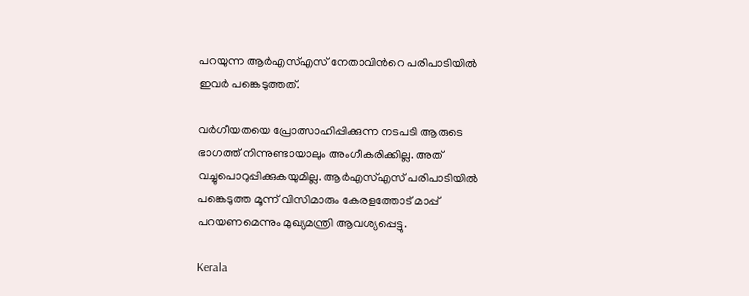പറയുന്ന ആർഎസ്എസ് നേതാവിന്‍റെ പരിപാടിയിൽ ഇവർ പങ്കെടുത്തത്.

വർഗീയതയെ പ്രോത്സാഹിപ്പിക്കുന്ന നടപടി ആരുടെ ഭാഗത്ത് നിന്നുണ്ടായാലും അംഗീകരിക്കില്ല. അത് വച്ചുപൊറുപ്പിക്കുകയുമില്ല. ആർഎസ്എസ് പരിപാടിയിൽ പങ്കെടുത്ത മൂന്ന് വിസിമാരും കേരളത്തോട് മാപ്പ് പറയണമെന്നും മുഖ്യമന്ത്രി ആവശ്യപ്പെട്ടു.

Kerala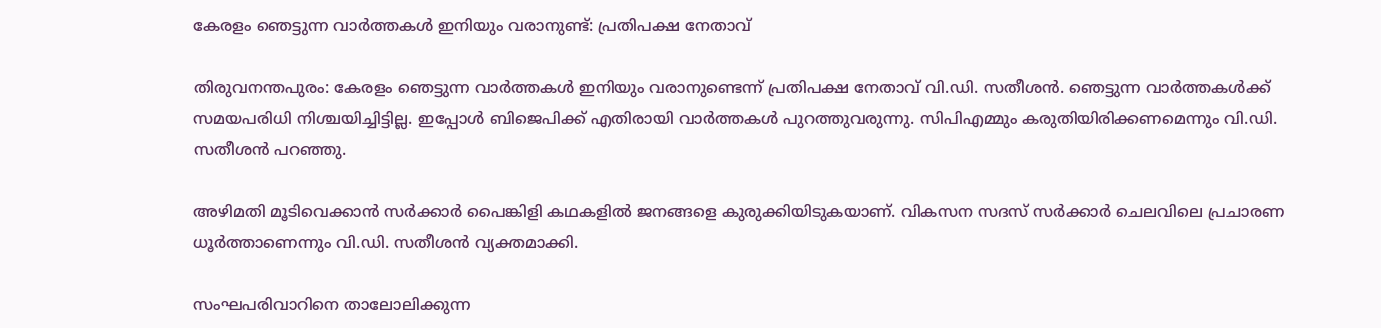കേരളം ഞെട്ടുന്ന വാർത്തകൾ ഇനിയും വരാനുണ്ട്: പ്രതിപക്ഷ നേതാവ്

തിരുവനന്തപുരം: കേരളം ഞെട്ടുന്ന വാർത്തകൾ ഇനിയും വരാനുണ്ടെന്ന് പ്രതിപക്ഷ നേതാവ് വി.ഡി. സതീശൻ. ഞെട്ടുന്ന വാർത്തകൾക്ക് സമയപരിധി നിശ്ചയിച്ചിട്ടില്ല. ഇപ്പോൾ ബിജെപിക്ക് എതിരായി വാർത്തകൾ പുറത്തുവരുന്നു. സിപിഎമ്മും കരുതിയിരിക്കണമെന്നും വി.ഡി. സതീശൻ പറഞ്ഞു.

അഴിമതി മൂടിവെക്കാൻ സർക്കാർ പൈങ്കിളി കഥകളിൽ ജനങ്ങളെ കുരുക്കിയിടുകയാണ്. വികസന സദസ് സർക്കാർ ചെലവിലെ പ്രചാരണ ധൂർത്താണെന്നും വി.ഡി. സതീശൻ വ്യക്തമാക്കി.

സംഘപരിവാറിനെ താലോലിക്കുന്ന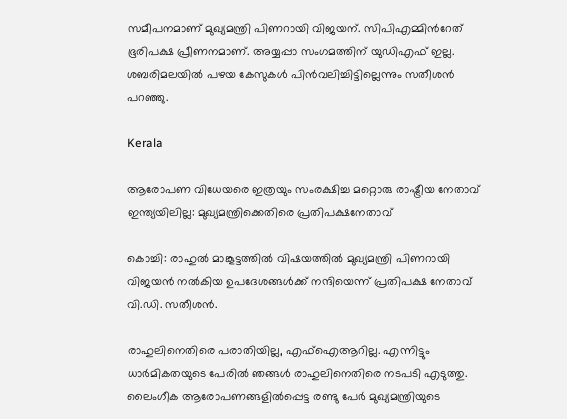സമീപനമാണ് മുഖ്യമന്ത്രി പിണറായി വിജയന്. സിപിഎമ്മിന്‍റേത് ഭൂരിപക്ഷ പ്രീണനമാണ്. അയ്യപ്പാ സംഗമത്തിന് യുഡിഎഫ് ഇല്ല. ശബരിമലയില്‍ പഴയ കേസുകള്‍ പിന്‍വലിച്ചിട്ടില്ലെന്നും സതീശന്‍ പറഞ്ഞു.

Kerala

ആരോപണ വിധേയരെ ഇത്രയും സംരക്ഷിച്ച മറ്റൊരു രാഷ്ട്രീയ നേതാവ് ഇന്ത്യയിലില്ല: മുഖ്യമന്ത്രിക്കെതിരെ പ്രതിപക്ഷനേതാവ്

കൊച്ചി: രാഹുൽ മാങ്കൂട്ടത്തിൽ വിഷയത്തിൽ മുഖ്യമന്ത്രി പിണറായി വിജയൻ നൽകിയ ഉപദേശങ്ങൾക്ക് നന്ദിയെന്ന് പ്രതിപക്ഷ നേതാവ് വി.ഡി. സതീശൻ.

രാഹുലിനെതിരെ പരാതിയില്ല, എഫ്ഐആറില്ല. എന്നിട്ടും ധാർമികതയുടെ പേരിൽ ഞങ്ങൾ രാഹുലിനെതിരെ നടപടി എടുത്തു. ലൈംഗീക ആരോപണങ്ങളിൽപ്പെട്ട രണ്ടു പേർ മുഖ്യമന്ത്രിയുടെ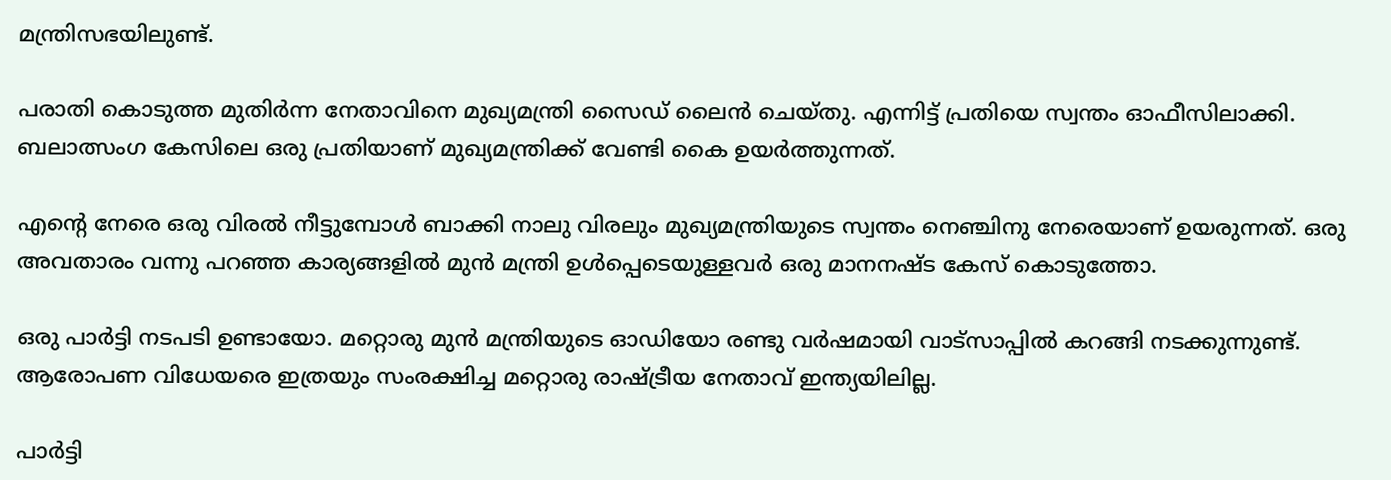മന്ത്രിസഭയിലുണ്ട്.

പരാതി കൊടുത്ത മുതിർന്ന നേതാവിനെ മുഖ്യമന്ത്രി സൈഡ് ലൈൻ ചെയ്തു. എന്നിട്ട് പ്രതിയെ സ്വന്തം ഓഫീസിലാക്കി. ബലാത്സംഗ കേസിലെ ഒരു പ്രതിയാണ് മുഖ്യമന്ത്രിക്ക് വേണ്ടി കൈ ഉയർത്തുന്നത്.

എന്‍റെ നേരെ ഒരു വിരൽ നീട്ടുമ്പോൾ ബാക്കി നാലു വിരലും മുഖ്യമന്ത്രിയുടെ സ്വന്തം നെഞ്ചിനു നേരെയാണ് ഉയരുന്നത്. ഒരു അവതാരം വന്നു പറഞ്ഞ കാര്യങ്ങളിൽ മുൻ മന്ത്രി ഉൾപ്പെടെയുള്ളവർ ഒരു മാനനഷ്ട കേസ് കൊടുത്തോ.

ഒരു പാർട്ടി നടപടി ഉണ്ടായോ. മറ്റൊരു മുൻ മന്ത്രിയുടെ ഓഡിയോ രണ്ടു വർഷമായി വാട്സാപ്പിൽ കറങ്ങി നടക്കുന്നുണ്ട്. ആരോപണ വിധേയരെ ഇത്രയും സംരക്ഷിച്ച മറ്റൊരു രാഷ്ട്രീയ നേതാവ് ഇന്ത്യയിലില്ല.

പാർട്ടി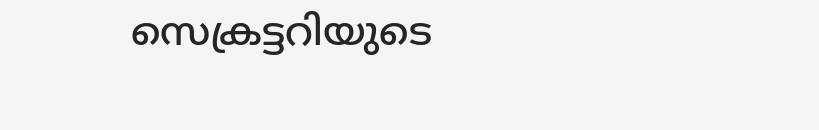സെക്രട്ടറിയുടെ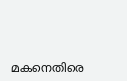മകനെതിരെ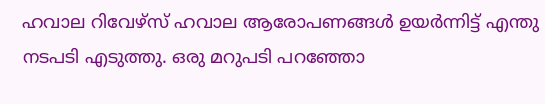ഹവാല റിവേഴ്സ് ഹവാല ആരോപണങ്ങൾ ഉയർന്നിട്ട് എന്തു നടപടി എടുത്തു. ഒരു മറുപടി പറഞ്ഞോ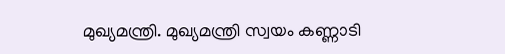മുഖ്യമന്ത്രി. മുഖ്യമന്ത്രി സ്വയം കണ്ണാടി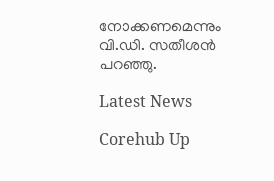നോക്കണമെന്നും വി.ഡി. സതീശൻ പറഞ്ഞു.

Latest News

Corehub Up